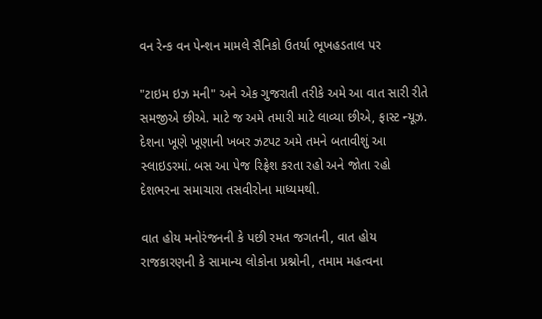વન રેન્ક વન પેન્શન મામલે સૈનિકો ઉતર્યા ભૂખહડતાલ પર

"ટાઇમ ઇઝ મની" અને એક ગુજરાતી તરીકે અમે આ વાત સારી રીતે સમજીએ છીએ. માટે જ અમે તમારી માટે લાવ્યા છીએ, ફાસ્ટ ન્યૂઝ. દેશના ખૂણે ખૂણાની ખબર ઝટપટ અમે તમને બતાવીશું આ સ્લાઇડરમાં. બસ આ પેજ રિફ્રેશ કરતા રહો અને જોતા રહો દેશભરના સમાચારા તસવીરોના માધ્યમથી.

વાત હોય મનોરંજનની કે પછી રમત જગતની, વાત હોય રાજકારણની કે સામાન્ય લોકોના પ્રશ્નોની, તમામ મહત્વના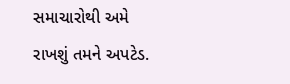સમાચારોથી અમે રાખશું તમને અપટેડ.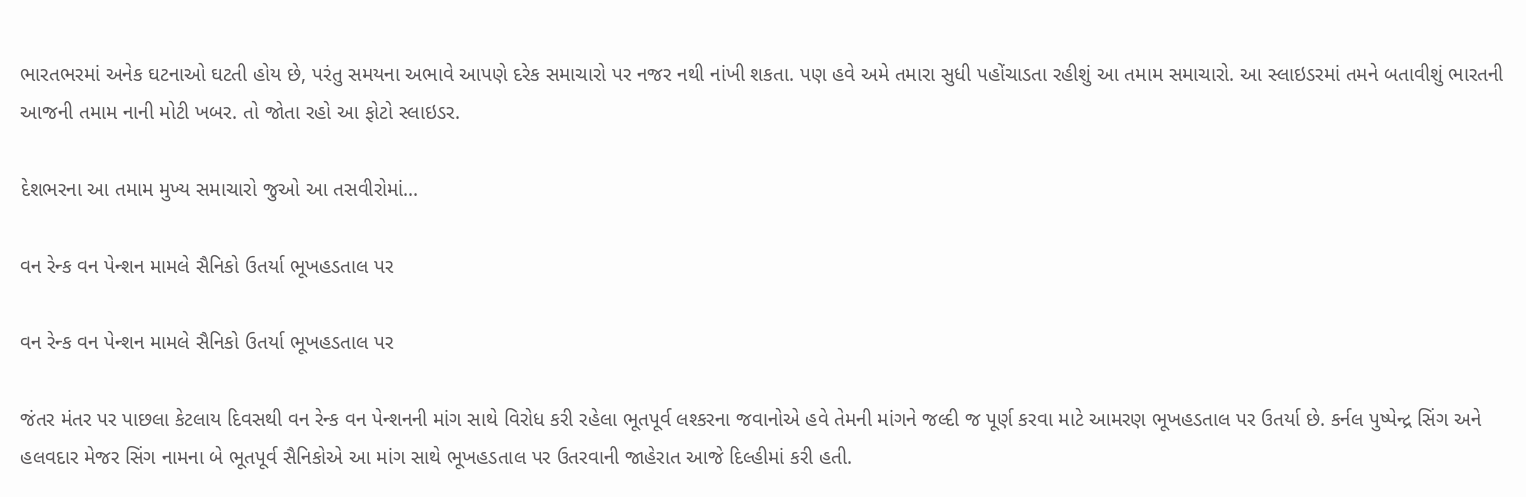ભારતભરમાં અનેક ઘટનાઓ ઘટતી હોય છે, પરંતુ સમયના અભાવે આપણે દરેક સમાચારો પર નજર નથી નાંખી શકતા. પણ હવે અમે તમારા સુધી પહોંચાડતા રહીશું આ તમામ સમાચારો. આ સ્લાઇડરમાં તમને બતાવીશું ભારતની આજની તમામ નાની મોટી ખબર. તો જોતા રહો આ ફોટો સ્લાઇડર.

દેશભરના આ તમામ મુખ્ય સમાચારો જુઓ આ તસવીરોમાં...

વન રેન્ક વન પેન્શન મામલે સૈનિકો ઉતર્યા ભૂખહડતાલ પર

વન રેન્ક વન પેન્શન મામલે સૈનિકો ઉતર્યા ભૂખહડતાલ પર

જંતર મંતર પર પાછલા કેટલાય દિવસથી વન રેન્ક વન પેન્શનની માંગ સાથે વિરોધ કરી રહેલા ભૂતપૂર્વ લશ્કરના જવાનોએ હવે તેમની માંગને જલ્દી જ પૂર્ણ કરવા માટે આમરણ ભૂખહડતાલ પર ઉતર્યા છે. કર્નલ પુષ્પેન્દ્ર સિંગ અને હલવદાર મેજર સિંગ નામના બે ભૂતપૂર્વ સૈનિકોએ આ માંગ સાથે ભૂખહડતાલ પર ઉતરવાની જાહેરાત આજે દિલ્હીમાં કરી હતી.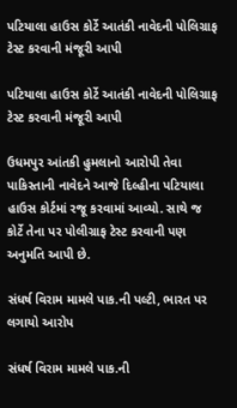પટિયાલા હાઉસ કોર્ટે આતંકી નાવેદની પોલિગ્રાફ ટેસ્ટ કરવાની મંજૂરી આપી

પટિયાલા હાઉસ કોર્ટે આતંકી નાવેદની પોલિગ્રાફ ટેસ્ટ કરવાની મંજૂરી આપી

ઉધમપુર આંતકી હુમલાનો આરોપી તેવા પાકિસ્તાની નાવેદને આજે દિલ્હીના પટિયાલા હાઉસ કોર્ટમાં રજૂ કરવામાં આવ્યો. સાથે જ કોર્ટે તેના પર પોલીગ્રાફ ટેસ્ટ કરવાની પણ અનુમતિ આપી છે.

સંધર્ષ વિરામ મામલે પાક.ની પલ્ટી, ભારત પર લગાયો આરોપ

સંધર્ષ વિરામ મામલે પાક.ની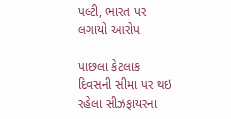પલ્ટી, ભારત પર લગાયો આરોપ

પાછલા કેટલાક દિવસની સીમા પર થઇ રહેલા સીઝફાયરના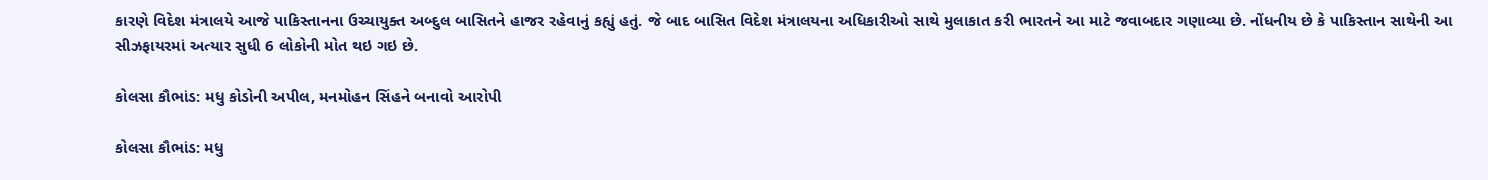કારણે વિદેશ મંત્રાલયે આજે પાકિસ્તાનના ઉચ્ચાયુક્ત અબ્દુલ બાસિતને હાજર રહેવાનું કહ્યું હતું. જે બાદ બાસિત વિદેશ મંત્રાલયના અધિકારીઓ સાથે મુલાકાત કરી ભારતને આ માટે જવાબદાર ગણાવ્યા છે. નોંધનીય છે કે પાકિસ્તાન સાથેની આ સીઝફાયરમાં અત્યાર સુધી 6 લોકોની મોત થઇ ગઇ છે.

કોલસા કૌભાંડ: મધુ કોડોની અપીલ, મનમોહન સિંહને બનાવો આરોપી

કોલસા કૌભાંડ: મધુ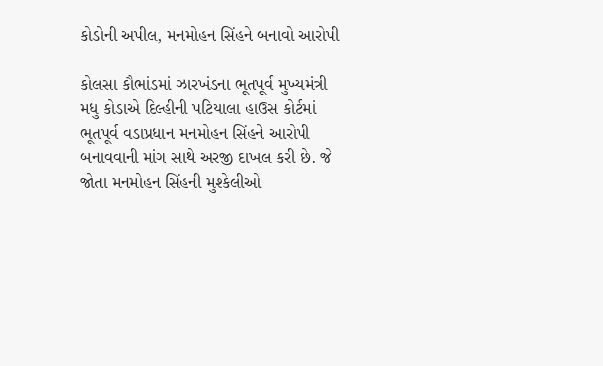કોડોની અપીલ, મનમોહન સિંહને બનાવો આરોપી

કોલસા કૌભાંડમાં ઝારખંડના ભૂતપૂર્વ મુખ્યમંત્રી મધુ કોડાએ દિલ્હીની પટિયાલા હાઉસ કોર્ટમાં ભૂતપૂર્વ વડાપ્રધાન મનમોહન સિંહને આરોપી બનાવવાની માંગ સાથે અરજી દાખલ કરી છે. જે જોતા મનમોહન સિંહની મુશ્કેલીઓ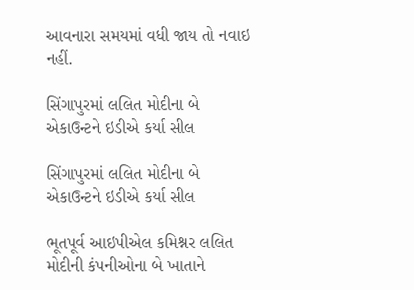આવનારા સમયમાં વધી જાય તો નવાઇ નહીં.

સિંગાપુરમાં લલિત મોદીના બે એકાઉન્ટને ઇડીએ કર્યા સીલ

સિંગાપુરમાં લલિત મોદીના બે એકાઉન્ટને ઇડીએ કર્યા સીલ

ભૂતપૂર્વ આઇપીએલ કમિશ્નર લલિત મોદીની કંપનીઓના બે ખાતાને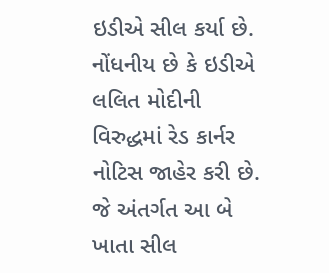ઇડીએ સીલ કર્યા છે. નોંધનીય છે કે ઇડીએ લલિત મોદીની વિરુદ્ધમાં રેડ કાર્નર નોટિસ જાહેર કરી છે. જે અંતર્ગત આ બે ખાતા સીલ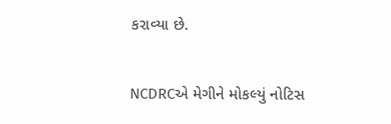કરાવ્યા છે.

NCDRCએ મેગીને મોકલ્યું નોટિસ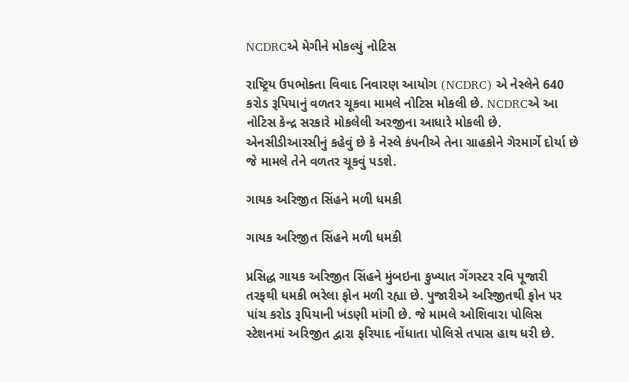NCDRCએ મેગીને મોકલ્યું નોટિસ

રાષ્ટ્રિય ઉપભોક્તા વિવાદ નિવારણ આયોગ (NCDRC) એ નેસ્લેને 640 કરોડ રૂપિયાનું વળતર ચૂકવા મામલે નોટિસ મોકલી છે. NCDRCએ આ નોટિસ કેન્દ્ર સરકારે મોકલેલી અરજીના આધારે મોકલી છે. એનસીડીઆરસીનું કહેવું છે કે નેસ્લે કંપનીએ તેના ગ્રાહકોને ગેરમાર્ગે દોર્યા છે જે મામલે તેને વળતર ચૂકવું પડશે.

ગાયક અરિજીત સિંહને મળી ધમકી

ગાયક અરિજીત સિંહને મળી ધમકી

પ્રસિદ્ધ ગાયક અરિજીત સિંહને મુંબઇના કુખ્યાત ગેંગસ્ટર રવિ પૂજારી તરફથી ધમકી ભરેલા ફોન મળી રહ્યા છે. પુજારીએ અરિજીતથી ફોન પર પાંચ કરોડ રૂપિયાની ખંડણી માંગી છે. જે મામલે ઓશિવારા પોલિસ સ્ટેશનમાં અરિજીત દ્વારા ફરિયાદ નોંધાતા પોલિસે તપાસ હાથ ધરી છે.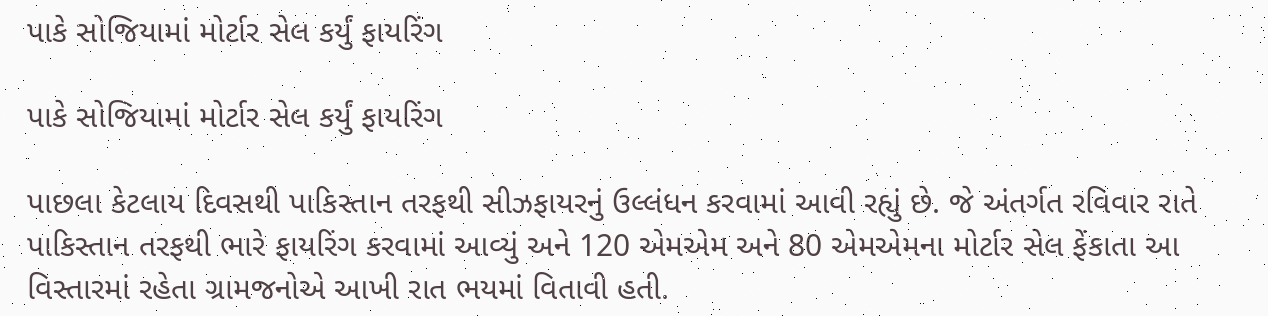પાકે સોજિયામાં મોર્ટાર સેલ કર્યું ફાયરિંગ

પાકે સોજિયામાં મોર્ટાર સેલ કર્યું ફાયરિંગ

પાછલા કેટલાય દિવસથી પાકિસ્તાન તરફથી સીઝફાયરનું ઉલ્લંધન કરવામાં આવી રહ્યું છે. જે અંતર્ગત રવિવાર રાતે પાકિસ્તાન તરફથી ભારે ફાયરિંગ કરવામાં આવ્યું અને 120 એમએમ અને 80 એમએમના મોર્ટાર સેલ ફેંકાતા આ વિસ્તારમાં રહેતા ગ્રામજનોએ આખી રાત ભયમાં વિતાવી હતી.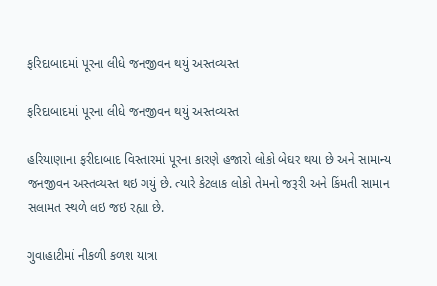ફરિદાબાદમાં પૂરના લીધે જનજીવન થયું અસ્તવ્યસ્ત

ફરિદાબાદમાં પૂરના લીધે જનજીવન થયું અસ્તવ્યસ્ત

હરિયાણાના ફરીદાબાદ વિસ્તારમાં પૂરના કારણે હજારો લોકો બેઘર થયા છે અને સામાન્ય જનજીવન અસ્તવ્યસ્ત થઇ ગયું છે. ત્યારે કેટલાક લોકો તેમનો જરૂરી અને કિંમતી સામાન સલામત સ્થળે લઇ જઇ રહ્યા છે.

ગુવાહાટીમાં નીકળી કળશ યાત્રા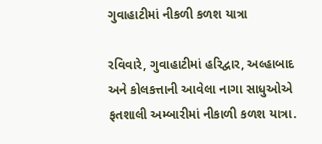ગુવાહાટીમાં નીકળી કળશ યાત્રા

રવિવારે, ગુવાહાટીમાં હરિદ્વાર, અલ્હાબાદ અને કોલકત્તાની આવેલા નાગા સાધુઓએ ફતશાલી અમ્બારીમાં નીકાળી કળશ યાત્રા.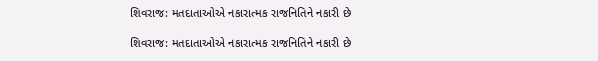શિવરાજ: મતદાતાઓએ નકારાત્મક રાજનિતિને નકારી છે

શિવરાજ: મતદાતાઓએ નકારાત્મક રાજનિતિને નકારી છે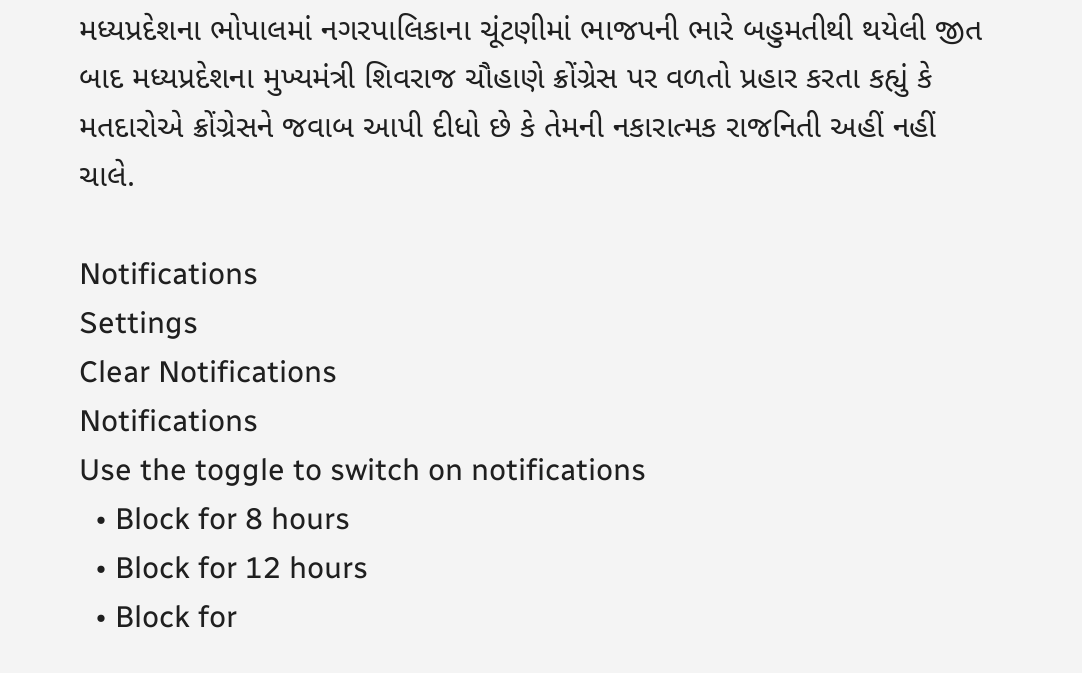મધ્યપ્રદેશના ભોપાલમાં નગરપાલિકાના ચૂંટણીમાં ભાજપની ભારે બહુમતીથી થયેલી જીત બાદ મધ્યપ્રદેશના મુખ્યમંત્રી શિવરાજ ચૌહાણે ક્રોંગ્રેસ પર વળતો પ્રહાર કરતા કહ્યું કે મતદારોએ ક્રોંગ્રેસને જવાબ આપી દીધો છે કે તેમની નકારાત્મક રાજનિતી અહીં નહીં ચાલે.

Notifications
Settings
Clear Notifications
Notifications
Use the toggle to switch on notifications
  • Block for 8 hours
  • Block for 12 hours
  • Block for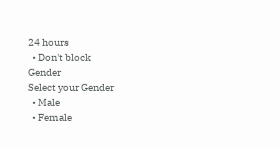24 hours
  • Don't block
Gender
Select your Gender
  • Male
  • Female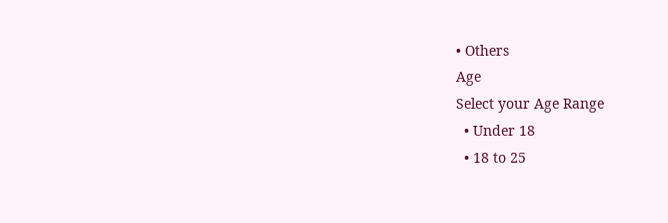• Others
Age
Select your Age Range
  • Under 18
  • 18 to 25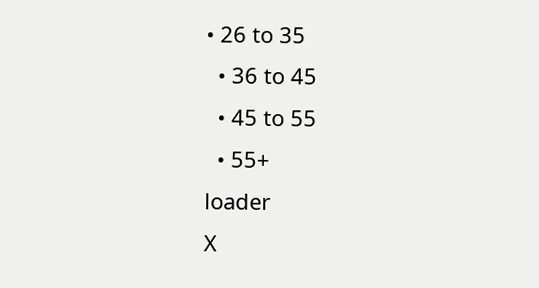• 26 to 35
  • 36 to 45
  • 45 to 55
  • 55+
loader
X